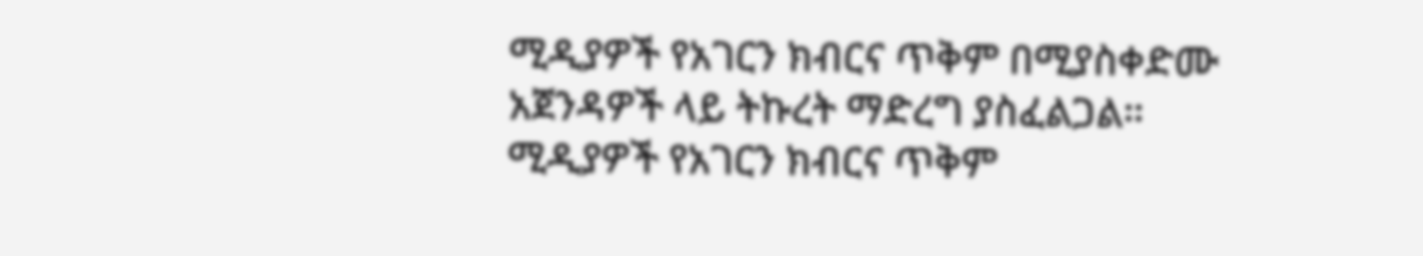ሚዲያዎች የአገርን ክብርና ጥቅም በሚያስቀድሙ አጀንዳዎች ላይ ትኩረት ማድረግ ያስፈልጋል።
ሚዲያዎች የአገርን ክብርና ጥቅም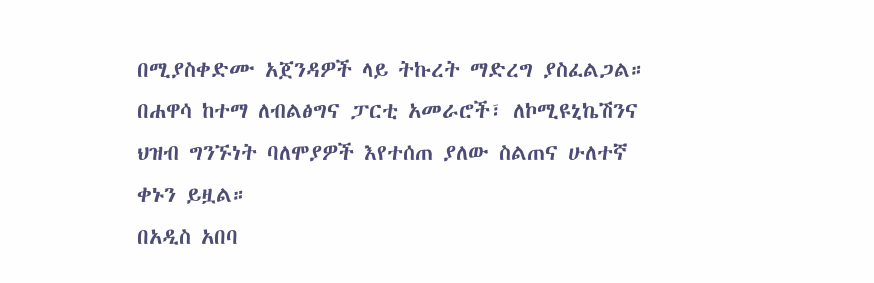በሚያስቀድሙ አጀንዳዎች ላይ ትኩረት ማድረግ ያስፈልጋል።
በሐዋሳ ከተማ ለብልፅግና ፓርቲ አመራሮች፣ ለኮሚዩኒኬሽንና ህዝብ ግንኙነት ባለሞያዎች እየተሰጠ ያለው ስልጠና ሁለተኛ ቀኑን ይዟል።
በአዲስ አበባ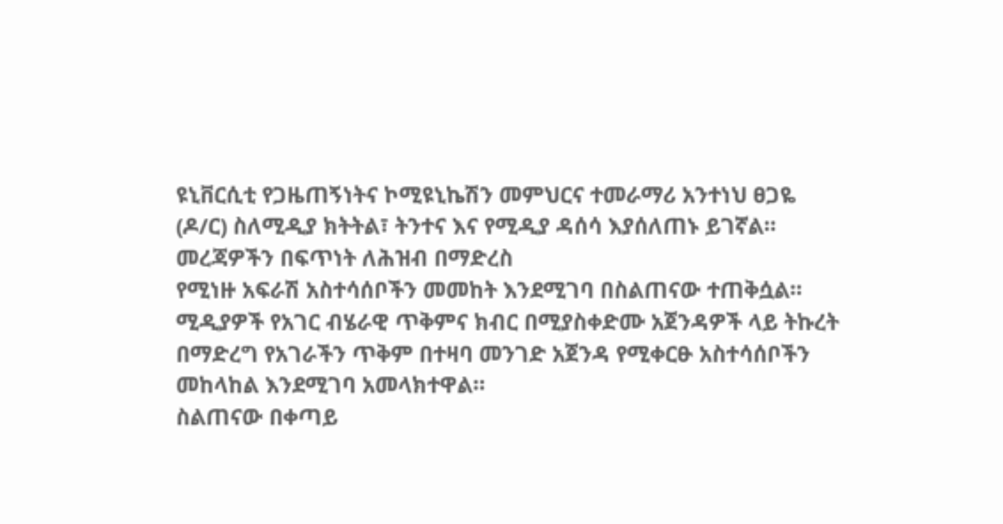ዩኒቨርሲቲ የጋዜጠኝነትና ኮሚዩኒኬሽን መምህርና ተመራማሪ አንተነህ ፀጋዬ (ዶ/ር) ስለሚዲያ ክትትል፣ ትንተና እና የሚዲያ ዳሰሳ እያሰለጠኑ ይገኛል።
መረጃዎችን በፍጥነት ለሕዝብ በማድረስ
የሚነዙ አፍራሽ አስተሳሰቦችን መመከት እንደሚገባ በስልጠናው ተጠቅሷል።
ሚዲያዎች የአገር ብሄራዊ ጥቅምና ክብር በሚያስቀድሙ አጀንዳዎች ላይ ትኩረት በማድረግ የአገራችን ጥቅም በተዛባ መንገድ አጀንዳ የሚቀርፁ አስተሳሰቦችን መከላከል እንደሚገባ አመላክተዋል።
ስልጠናው በቀጣይ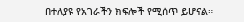በተለያዩ የአገራችን ክፍሎች የሚሰጥ ይሆናል።